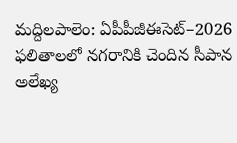మద్దిలపాలెం: ఏపీపీజీఈసెట్–2026 ఫలితాలలో నగరానికి చెందిన సీపాన అలేఖ్య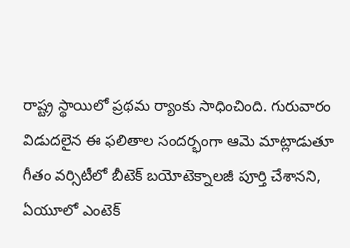రాష్ట్ర స్థాయిలో ప్రథమ ర్యాంకు సాధించింది. గురువారం విడుదలైన ఈ ఫలితాల సందర్భంగా ఆమె మాట్లాడుతూ గీతం వర్సిటీలో బీటెక్ బయోటెక్నాలజీ పూర్తి చేశానని, ఏయూలో ఎంటెక్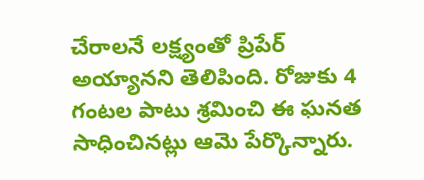చేరాలనే లక్ష్యంతో ప్రిపేర్ అయ్యానని తెలిపింది. రోజుకు 4 గంటల పాటు శ్రమించి ఈ ఘనత సాధించినట్లు ఆమె పేర్కొన్నారు.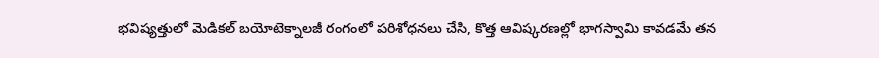భవిష్యత్తులో మెడికల్ బయోటెక్నాలజీ రంగంలో పరిశోధనలు చేసి, కొత్త ఆవిష్కరణల్లో భాగస్వామి కావడమే తన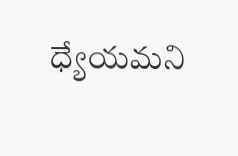ధ్యేయమని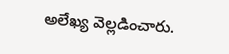అలేఖ్య వెల్లడించారు.